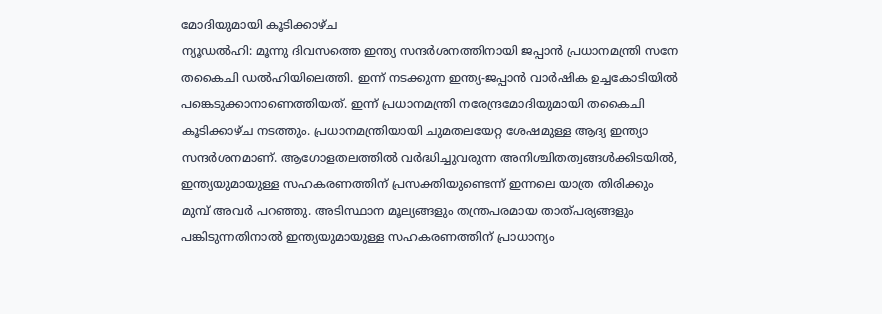മോദിയുമായി കൂടിക്കാഴ്ച
ന്യൂഡൽഹി: മൂന്നു ദിവസത്തെ ഇന്ത്യ സന്ദർശനത്തിനായി ജപ്പാൻ പ്രധാനമന്ത്രി സനേ തകൈചി ഡൽഹിയിലെത്തി. ഇന്ന് നടക്കുന്ന ഇന്ത്യ-ജപ്പാൻ വാർഷിക ഉച്ചകോടിയിൽ പങ്കെടുക്കാനാണെത്തിയത്. ഇന്ന് പ്രധാനമന്ത്രി നരേന്ദ്രമോദിയുമായി തകൈചി കൂടിക്കാഴ്ച നടത്തും. പ്രധാനമന്ത്രിയായി ചുമതലയേറ്റ ശേഷമുള്ള ആദ്യ ഇന്ത്യാ സന്ദർശനമാണ്. ആഗോളതലത്തിൽ വർദ്ധിച്ചുവരുന്ന അനിശ്ചിതത്വങ്ങൾക്കിടയിൽ, ഇന്ത്യയുമായുള്ള സഹകരണത്തിന് പ്രസക്തിയുണ്ടെന്ന് ഇന്നലെ യാത്ര തിരിക്കും മുമ്പ് അവർ പറഞ്ഞു. അടിസ്ഥാന മൂല്യങ്ങളും തന്ത്രപരമായ താത്പര്യങ്ങളും പങ്കിടുന്നതിനാൽ ഇന്ത്യയുമായുള്ള സഹകരണത്തിന് പ്രാധാന്യം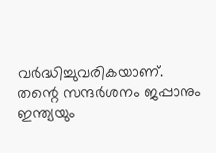വർദ്ധിച്ചുവരികയാണ്.
തന്റെ സന്ദർശനം ജപ്പാനും ഇന്ത്യയും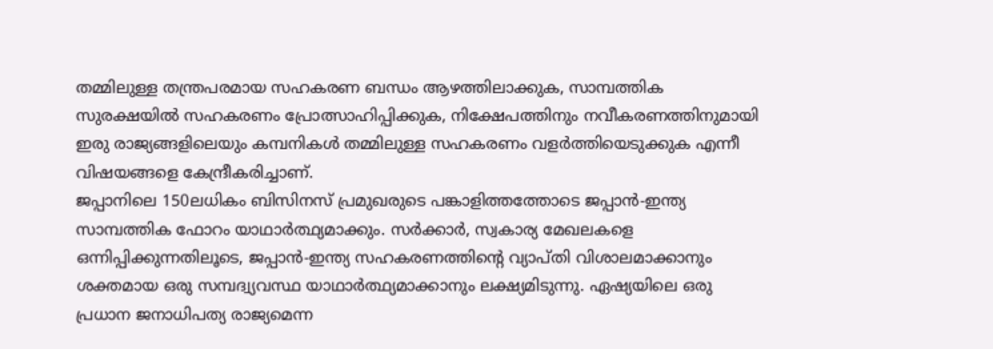തമ്മിലുള്ള തന്ത്രപരമായ സഹകരണ ബന്ധം ആഴത്തിലാക്കുക, സാമ്പത്തിക സുരക്ഷയിൽ സഹകരണം പ്രോത്സാഹിപ്പിക്കുക, നിക്ഷേപത്തിനും നവീകരണത്തിനുമായി ഇരു രാജ്യങ്ങളിലെയും കമ്പനികൾ തമ്മിലുള്ള സഹകരണം വളർത്തിയെടുക്കുക എന്നീ വിഷയങ്ങളെ കേന്ദ്രീകരിച്ചാണ്.
ജപ്പാനിലെ 150ലധികം ബിസിനസ് പ്രമുഖരുടെ പങ്കാളിത്തത്തോടെ ജപ്പാൻ-ഇന്ത്യ സാമ്പത്തിക ഫോറം യാഥാർത്ഥ്യമാക്കും. സർക്കാർ, സ്വകാര്യ മേഖലകളെ ഒന്നിപ്പിക്കുന്നതിലൂടെ, ജപ്പാൻ-ഇന്ത്യ സഹകരണത്തിന്റെ വ്യാപ്തി വിശാലമാക്കാനും ശക്തമായ ഒരു സമ്പദ്വ്യവസ്ഥ യാഥാർത്ഥ്യമാക്കാനും ലക്ഷ്യമിടുന്നു. ഏഷ്യയിലെ ഒരു പ്രധാന ജനാധിപത്യ രാജ്യമെന്ന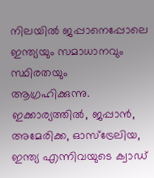നിലയിൽ ജപ്പാനെപ്പോലെ ഇന്ത്യയും സമാധാനവും സ്ഥിരതയും ആഗ്രഹിക്കുന്നു. ഇക്കാര്യത്തിൽ, ജപ്പാൻ, അമേരിക്ക, ഓസ്ട്രേലിയ, ഇന്ത്യ എന്നിവയുടെ ക്വാഡ്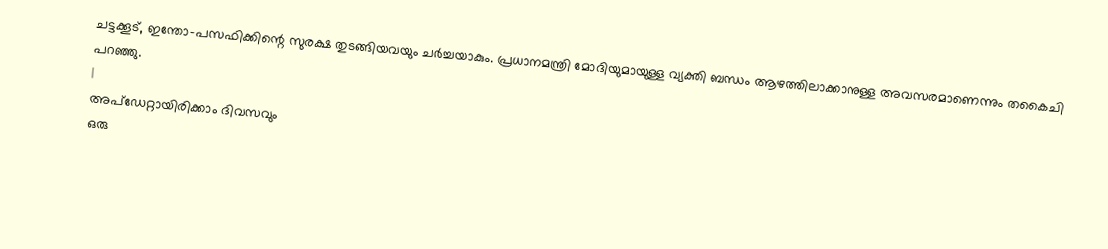ചട്ടക്കൂട്, ഇന്തോ-പസഫിക്കിന്റെ സുരക്ഷ തുടങ്ങിയവയും ചർച്ചയാകും. പ്രധാനമന്ത്രി മോദിയുമായുള്ള വ്യക്തി ബന്ധം ആഴത്തിലാക്കാനുള്ള അവസരമാണെന്നും തകൈചി പറഞ്ഞു.
|
അപ്ഡേറ്റായിരിക്കാം ദിവസവും
ഒരു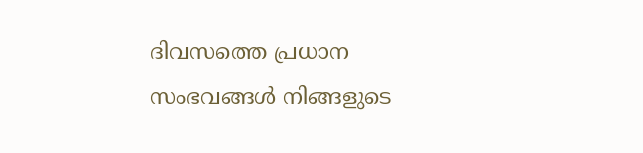ദിവസത്തെ പ്രധാന സംഭവങ്ങൾ നിങ്ങളുടെ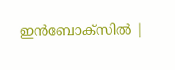ഇൻബോക്സിൽ |